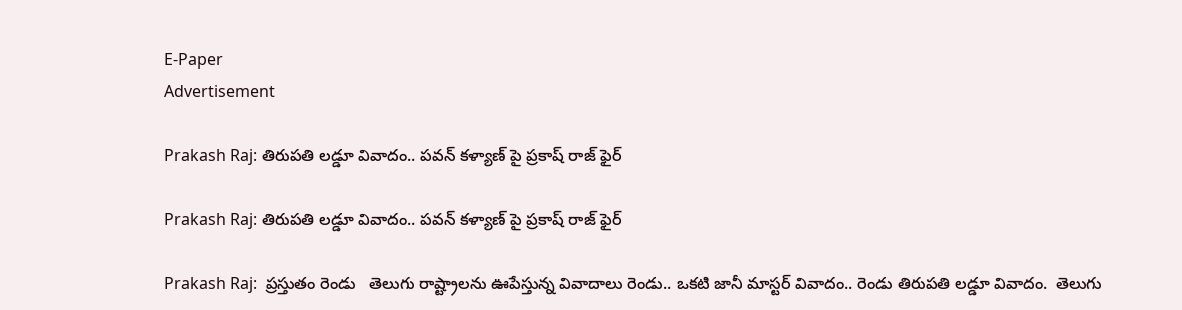E-Paper
Advertisement

Prakash Raj: తిరుపతి లడ్డూ వివాదం.. పవన్ కళ్యాణ్ పై ప్రకాష్ రాజ్ ఫైర్

Prakash Raj: తిరుపతి లడ్డూ వివాదం.. పవన్ కళ్యాణ్ పై ప్రకాష్ రాజ్ ఫైర్

Prakash Raj:  ప్రస్తుతం రెండు   తెలుగు రాష్ట్రాలను ఊపేస్తున్న వివాదాలు రెండు.. ఒకటి జానీ మాస్టర్ వివాదం.. రెండు తిరుపతి లడ్డూ వివాదం.  తెలుగు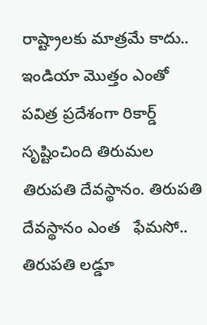రాష్ట్రాలకు మాత్రమే కాదు.. ఇండియా మొత్తం ఎంతో పవిత్ర ప్రదేశంగా రికార్డ్  సృష్టించింది తిరుమల తిరుపతి దేవస్థానం. తిరుపతి దేవస్థానం ఎంత   ఫేమసో.. తిరుపతి లడ్డూ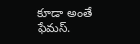కూడా అంతే  ఫేమస్.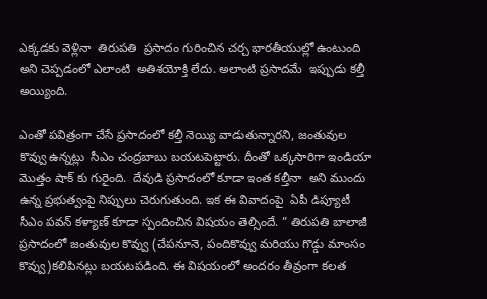ఎక్కడకు వెళ్లినా  తిరుపతి  ప్రసాదం గురించిన చర్చ భారతీయుల్లో ఉంటుంది అని చెప్పడంలో ఎలాంటి  అతిశయోక్తి లేదు. అలాంటి ప్రసాదమే  ఇప్పుడు కల్తీ అయ్యింది.

ఎంతో పవిత్రంగా చేసే ప్రసాదంలో కల్తీ నెయ్యి వాడుతున్నారని, జంతువుల కొవ్వు ఉన్నట్లు  సీఎం చంద్రబాబు బయటపెట్టారు. దీంతో ఒక్కసారిగా ఇండియా మొత్తం షాక్ కు గురైంది.  దేవుడి ప్రసాదంలో కూడా ఇంత కల్తీనా  అని ముందు ఉన్న ప్రభుత్వంపై నిప్పులు చెరుగుతుంది. ఇక ఈ వివాదంపై  ఏపీ డిప్యూటీ సీఎం పవన్ కళ్యాణ్ కూడా స్పందించిన విషయం తెల్సిందే. ” తిరుపతి బాలాజీ ప్రసాదంలో జంతువుల కొవ్వు (చేపనూనె, పందికొవ్వు మరియు గొడ్డు మాంసం కొవ్వు)కలిపినట్లు బయటపడింది. ఈ విషయంలో అందరం తీవ్రంగా కలత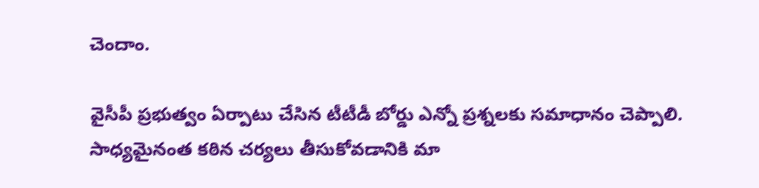చెందాం.

వైసీపీ ప్రభుత్వం ఏర్పాటు చేసిన టీటీడీ బోర్డు ఎన్నో ప్రశ్నలకు సమాధానం చెప్పాలి. సాధ్యమైనంత కఠిన చర్యలు తీసుకోవడానికి మా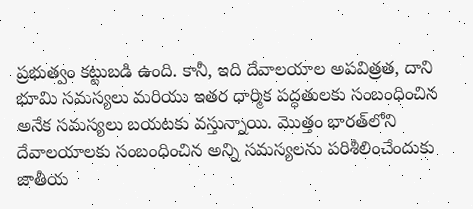ప్రభుత్వం కట్టుబడి ఉంది. కానీ, ఇది దేవాలయాల అపవిత్రత, దాని భూమి సమస్యలు మరియు ఇతర ధార్మిక పద్ధతులకు సంబంధించిన అనేక సమస్యలు బయటకు వస్తున్నాయి. మొత్తం భారత్‌లోని దేవాలయాలకు సంబంధించిన అన్ని సమస్యలను పరిశీలించేందుకు జాతీయ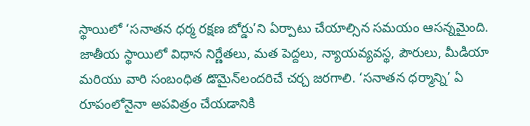స్థాయిలో ‘సనాతన ధర్మ రక్షణ బోర్డు’ని ఏర్పాటు చేయాల్సిన సమయం ఆసన్నమైంది. జాతీయ స్థాయిలో విధాన నిర్ణేతలు, మత పెద్దలు, న్యాయవ్యవస్థ, పౌరులు, మీడియా మరియు వారి సంబంధిత డొమైన్‌లందరిచే చర్చ జరగాలి. ‘సనాతన ధర్మాన్ని’ ఏ రూపంలోనైనా అపవిత్రం చేయడానికి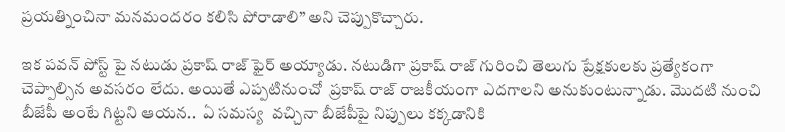ప్రయత్నించినా మనమందరం కలిసి పోరాడాలి” అని చెప్పుకొచ్చారు.

ఇక పవన్ పోస్ట్ పై నటుడు ప్రకాష్ రాజ్ ఫైర్ అయ్యాడు. నటుడిగా ప్రకాష్ రాజ్ గురించి తెలుగు ప్రేక్షకులకు ప్రత్యేకంగా చెప్పాల్సిన అవసరం లేదు. అయితే ఎప్పటినుంచో  ప్రకాష్ రాజ్ రాజకీయంగా ఎదగాలని అనుకుంటున్నాడు. మొదటి నుంచి బీజేపీ అంటే గిట్టని ఆయన..  ఏ సమస్య  వచ్చినా బీజేపీపై నిప్పులు కక్కడానికి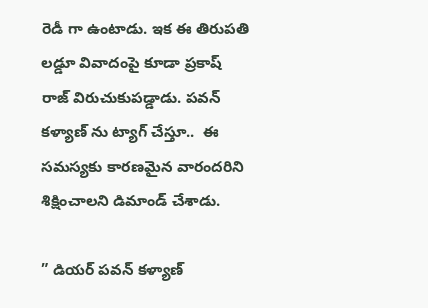రెడీ గా ఉంటాడు. ఇక ఈ తిరుపతి లడ్డూ వివాదంపై కూడా ప్రకాష్ రాజ్ విరుచుకుపడ్డాడు. పవన్ కళ్యాణ్ ను ట్యాగ్ చేస్తూ..  ఈ సమస్యకు కారణమైన వారందరిని శిక్షించాలని డిమాండ్ చేశాడు.

” డియర్ పవన్ కళ్యాణ్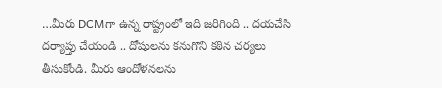…మీరు DCMగా ఉన్న రాష్ట్రంలో ఇది జరిగింది .. దయచేసి దర్యాప్తు చేయండి .. దోషులను కనుగొని కఠిన చర్యలు తీసుకోండి. మీరు ఆందోళనలను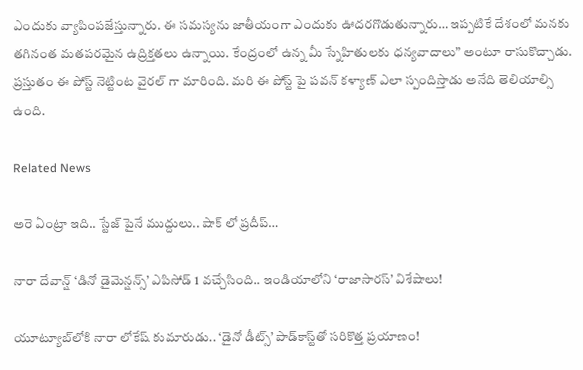ఎందుకు వ్యాపింపజేస్తున్నారు. ఈ సమస్యను జాతీయంగా ఎందుకు ఊదరగొడుతున్నారు… ఇప్పటికే దేశంలో మనకు తగినంత మతపరమైన ఉద్రిక్తతలు ఉన్నాయి. కేంద్రంలో ఉన్న మీ స్నేహితులకు ధన్యవాదాలు” అంటూ రాసుకొచ్చాడు. ప్రస్తుతం ఈ పోస్ట్ నెట్టింట వైరల్ గా మారింది. మరి ఈ పోస్ట్ పై పవన్ కళ్యాణ్ ఎలా స్పందిస్తాడు అనేది తెలియాల్సి ఉంది.

Related News

అరె ఏంట్రా ఇది.. స్టేజ్ పైనే ముద్దులు.. షాక్ లో ప్రదీప్…

నారా దేవాన్ష్ ‘డినో డైమెన్షన్స్’ ఎపిసోడ్ 1 వచ్చేసింది.. ఇండియాలోని ‘రాజాసారస్’ విశేషాలు!

యూట్యూబ్‌‌లోకి నారా లోకేష్ కుమారుడు.. ‘డైనో డీట్స్’ పాడ్‌కాస్ట్‌తో సరికొత్త ప్రయాణం!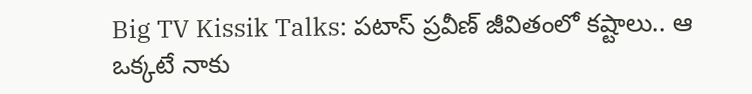Big TV Kissik Talks: పటాస్ ప్రవీణ్ జీవితంలో కష్టాలు.. ఆ ఒక్కటే నాకు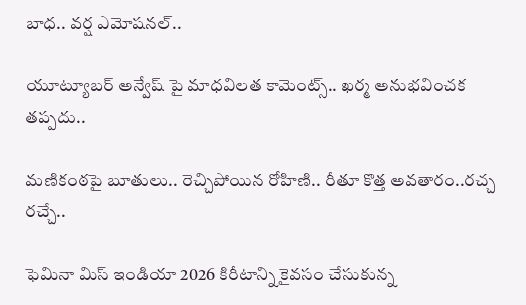బాధ.. వర్ష ఎమోషనల్..

యూట్యూబర్ అన్వేష్ పై మాధవిలత కామెంట్స్.. ఖర్మ అనుభవించక తప్పదు..

మణికంఠపై బూతులు.. రెచ్చిపోయిన రోహిణి.. రీతూ కొత్త అవతారం..రచ్చ రచ్చే..

ఫెమినా మిస్ ఇండియా 2026 కిరీటాన్ని కైవసం చేసుకున్న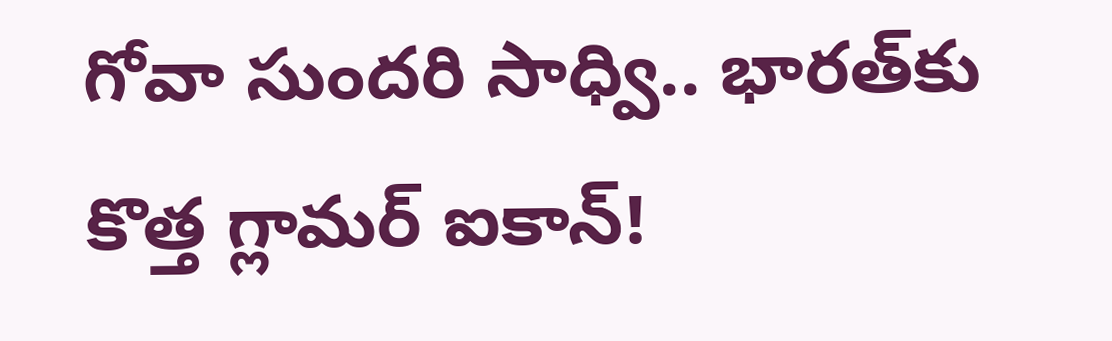గోవా సుందరి సాధ్వి.. భారత్‌కు కొత్త గ్లామర్ ఐకాన్!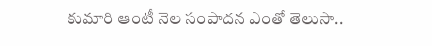కుమారి ఆంటీ నెల సంపాదన ఎంతో తెలుసా..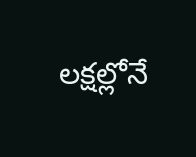లక్షల్లోనే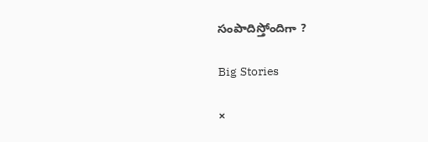సంపాదిస్తోందిగా ?

Big Stories

×